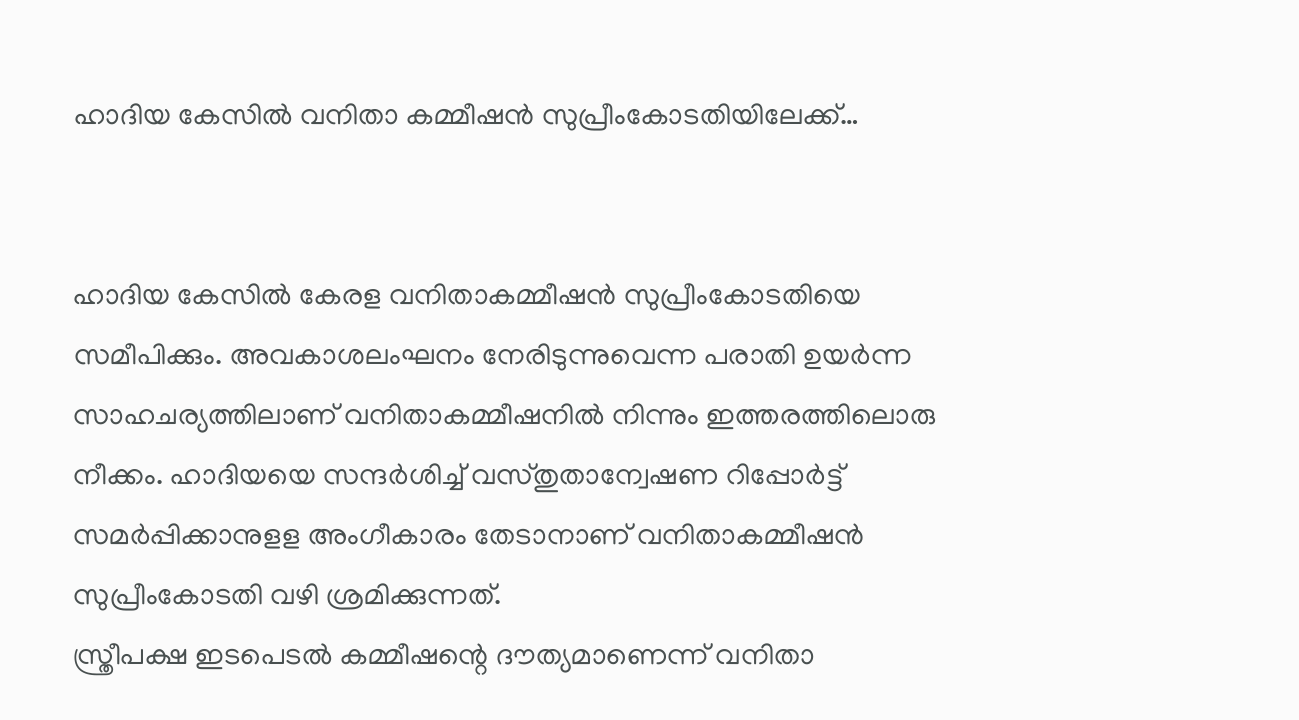ഹാദിയ കേസില്‍ വനിതാ കമ്മീഷന്‍ സുപ്രീംകോടതിയിലേക്ക്…


ഹാദിയ കേസില്‍ കേരള വനിതാകമ്മീഷന്‍ സുപ്രീംകോടതിയെ സമീപിക്കും. അവകാശലംഘനം നേരിടുന്നുവെന്ന പരാതി ഉയര്‍ന്ന സാഹചര്യത്തിലാണ് വനിതാകമ്മീഷനില്‍ നിന്നും ഇത്തരത്തിലൊരു നീക്കം. ഹാദിയയെ സന്ദര്‍ശിച്ച് വസ്തുതാന്വേഷണ റിപ്പോര്‍ട്ട് സമര്‍പ്പിക്കാനുളള അംഗീകാരം തേടാനാണ് വനിതാകമ്മീഷന്‍ സുപ്രീംകോടതി വഴി ശ്രമിക്കുന്നത്.
സ്ത്രീപക്ഷ ഇടപെടല്‍ കമ്മീഷന്റെ ദൗത്യമാണെന്ന് വനിതാ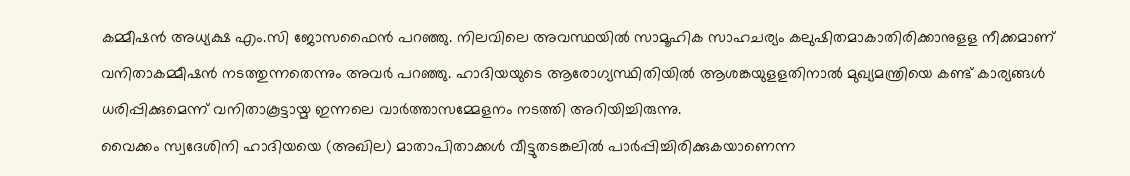കമ്മീഷന്‍ അധ്യക്ഷ എം.സി ജോസഫൈന്‍ പറഞ്ഞു. നിലവിലെ അവസ്ഥയില്‍ സാമൂഹിക സാഹചര്യം കലുഷിതമാകാതിരിക്കാനുളള നീക്കമാണ് വനിതാകമ്മീഷന്‍ നടത്തുന്നതെന്നും അവര്‍ പറഞ്ഞു. ഹാദിയയുടെ ആരോഗ്യസ്ഥിതിയില്‍ ആശങ്കയുളളതിനാല്‍ മുഖ്യമന്ത്രിയെ കണ്ട് കാര്യങ്ങള്‍ ധരിപ്പിക്കുമെന്ന് വനിതാകൂട്ടായ്മ ഇന്നലെ വാര്‍ത്താസമ്മേളനം നടത്തി അറിയിച്ചിരുന്നു.
വൈക്കം സ്വദേശിനി ഹാദിയയെ (അഖില) മാതാപിതാക്കള്‍ വീട്ടുതടങ്കലില്‍ പാര്‍പ്പിച്ചിരിക്കുകയാണെന്ന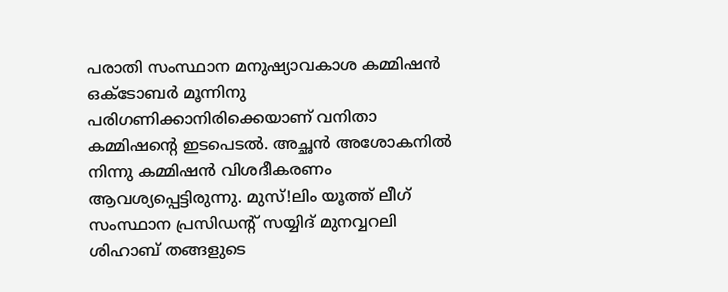പരാതി സംസ്ഥാന മനുഷ്യാവകാശ കമ്മിഷന്‍ ഒക്ടോബര്‍ മൂന്നിനു പരിഗണിക്കാനിരിക്കെയാണ് വനിതാ കമ്മിഷന്റെ ഇടപെടല്‍. അച്ഛന്‍ അശോകനില്‍ നിന്നു കമ്മിഷന്‍ വിശദീകരണം ആവശ്യപ്പെട്ടിരുന്നു. മുസ്!ലിം യൂത്ത് ലീഗ് സംസ്ഥാന പ്രസിഡന്റ് സയ്യിദ് മുനവ്വറലി ശിഹാബ് തങ്ങളുടെ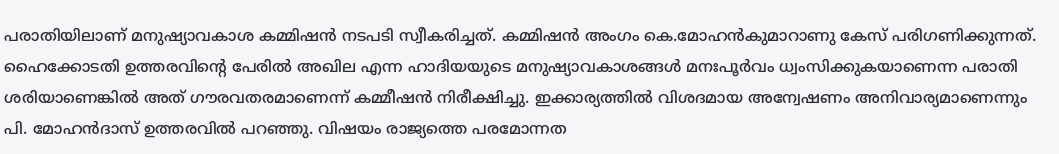പരാതിയിലാണ് മനുഷ്യാവകാശ കമ്മിഷന്‍ നടപടി സ്വീകരിച്ചത്. കമ്മിഷന്‍ അംഗം കെ.മോഹന്‍കുമാറാണു കേസ് പരിഗണിക്കുന്നത്.
ഹൈക്കോടതി ഉത്തരവിന്റെ പേരില്‍ അഖില എന്ന ഹാദിയയുടെ മനുഷ്യാവകാശങ്ങള്‍ മനഃപൂര്‍വം ധ്വംസിക്കുകയാണെന്ന പരാതി ശരിയാണെങ്കില്‍ അത് ഗൗരവതരമാണെന്ന് കമ്മീഷന്‍ നിരീക്ഷിച്ചു. ഇക്കാര്യത്തില്‍ വിശദമായ അന്വേഷണം അനിവാര്യമാണെന്നും പി. മോഹന്‍ദാസ് ഉത്തരവില്‍ പറഞ്ഞു. വിഷയം രാജ്യത്തെ പരമോന്നത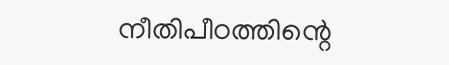നീതിപീഠത്തിന്റെ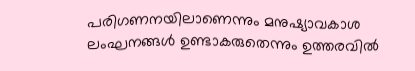പരിഗണനയിലാണെന്നും മനുഷ്യാവകാശ ലംഘനങ്ങള്‍ ഉണ്ടാകരുതെന്നും ഉത്തരവില്‍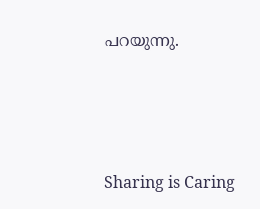പറയുന്നു.




Sharing is Caring